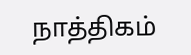நாத்திகம்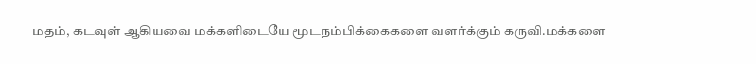மதம், கடவுள் ஆகியவை மக்களிடையே மூடநம்பிக்கைகளை வளர்க்கும் கருவி.மக்களை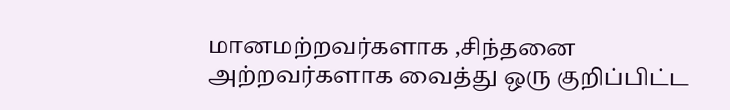மானமற்றவர்களாக ,சிந்தனை அற்றவர்களாக வைத்து ஒரு குறிப்பிட்ட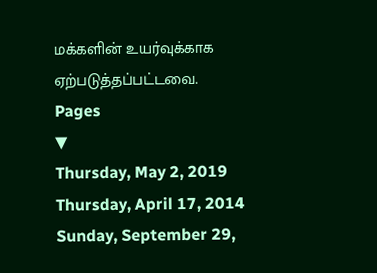மக்களின் உயர்வுக்காக ஏற்படுத்தப்பட்டவை.
Pages
▼
Thursday, May 2, 2019
Thursday, April 17, 2014
Sunday, September 29,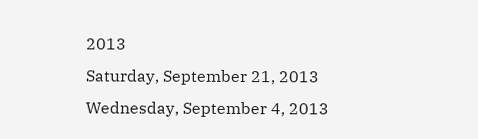2013
Saturday, September 21, 2013
Wednesday, September 4, 2013